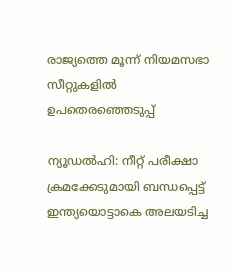രാജ്യത്തെ മൂന്ന് നിയമസഭാ സീറ്റുകളിൽ ഉപതെരഞ്ഞെടുപ്പ്

ന്യൂഡൽഹി: നീറ്റ് പരീക്ഷാ ക്രമക്കേടുമായി ബന്ധപ്പെട്ട് ഇന്ത്യയൊട്ടാകെ അലയടിച്ച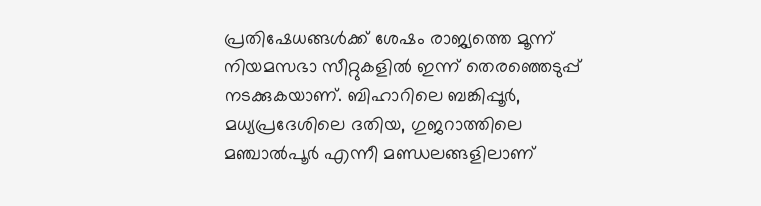പ്രതിഷേധങ്ങൾക്ക് ശേഷം രാജ്യത്തെ മൂന്ന് നിയമസഭാ സീറ്റുകളിൽ ഇന്ന് തെരഞ്ഞെടുപ്പ് നടക്കുകയാണ്. ബിഹാറിലെ ബങ്കിപ്പൂർ, മധ്യപ്രദേശിലെ ദതിയ, ഗുജറാത്തിലെ മഞ്ചാൽപൂർ എന്നീ മണ്ഡലങ്ങളിലാണ്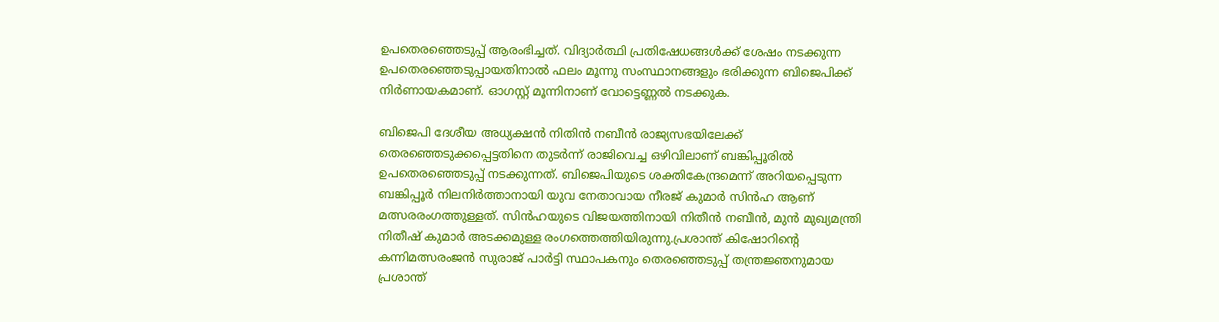ഉപതെരഞ്ഞെടുപ്പ് ആരംഭിച്ചത്. വിദ്യാർത്ഥി പ്രതിഷേധങ്ങൾക്ക് ശേഷം നടക്കുന്ന ഉപതെരഞ്ഞെടുപ്പായതിനാൽ ഫലം മൂന്നു സംസ്ഥാനങ്ങളും ഭരിക്കുന്ന ബിജെപിക്ക് നിർണായകമാണ്. ഓഗസ്റ്റ് മൂന്നിനാണ് വോട്ടെണ്ണൽ നടക്കുക.

ബിജെപി ദേശീയ അധ്യക്ഷൻ നിതിൻ നബീൻ രാജ്യസഭയിലേക്ക് തെരഞ്ഞെടുക്കപ്പെട്ടതിനെ തുടർന്ന് രാജിവെച്ച ഒഴിവിലാണ് ബങ്കിപ്പൂരിൽ ഉപതെരഞ്ഞെടുപ്പ് നടക്കുന്നത്. ബിജെപിയുടെ ശക്തികേന്ദ്രമെന്ന് അറിയപ്പെടുന്ന ബങ്കിപ്പൂർ നിലനിർത്താനായി യുവ നേതാവായ നീരജ് കുമാർ സിൻഹ ആണ് മത്സരരംഗത്തുള്ളത്. സിൻഹയുടെ വിജയത്തിനായി നിതീൻ നബീൻ, മുൻ മുഖ്യമന്ത്രി നിതീഷ് കുമാർ അടക്കമുള്ള രംഗത്തെത്തിയിരുന്നു.പ്രശാന്ത് കിഷോറിൻ്റെ കന്നിമത്സരംജൻ സുരാജ് പാർട്ടി സ്ഥാപകനും തെരഞ്ഞെടുപ്പ് തന്ത്രജ്ഞനുമായ പ്രശാന്ത്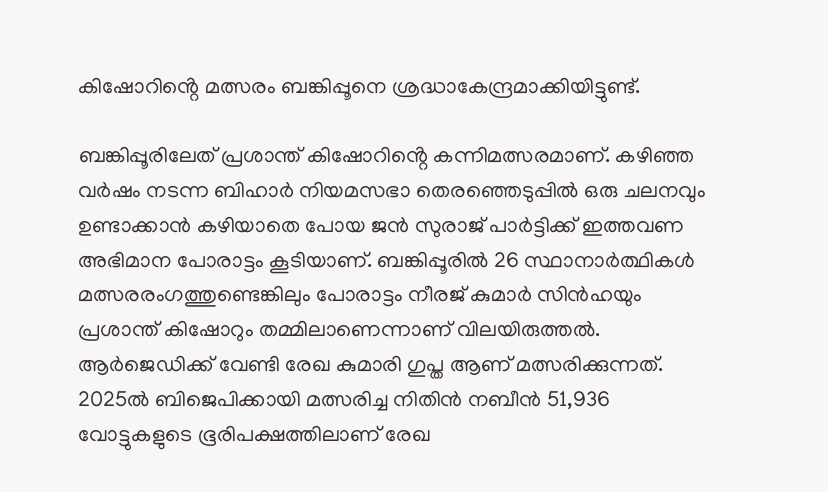കിഷോറിൻ്റെ മത്സരം ബങ്കിപ്പൂനെ ശ്രദ്ധാകേന്ദ്രമാക്കിയിട്ടുണ്ട്.

ബങ്കിപ്പൂരിലേത് പ്രശാന്ത് കിഷോറിൻ്റെ കന്നിമത്സരമാണ്. കഴിഞ്ഞ വർഷം നടന്ന ബിഹാർ നിയമസഭാ തെരഞ്ഞെടുപ്പിൽ ഒരു ചലനവും ഉണ്ടാക്കാൻ കഴിയാതെ പോയ ജൻ സുരാജ് പാർട്ടിക്ക് ഇത്തവണ അഭിമാന പോരാട്ടം കൂടിയാണ്. ബങ്കിപ്പൂരിൽ 26 സ്ഥാനാർത്ഥികൾ മത്സരരംഗത്തുണ്ടെങ്കിലും പോരാട്ടം നീരജ് കുമാർ സിൻഹയും പ്രശാന്ത് കിഷോറും തമ്മിലാണെന്നാണ് വിലയിരുത്തൽ. ആർജെഡിക്ക് വേണ്ടി രേഖ കുമാരി ഗുപ്ത ആണ് മത്സരിക്കുന്നത്. 2025ൽ ബിജെപിക്കായി മത്സരിച്ച നിതിൻ നബീൻ 51,936 വോട്ടുകളുടെ ഭൂരിപക്ഷത്തിലാണ് രേഖ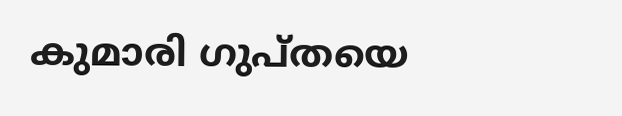കുമാരി ഗുപ്തയെ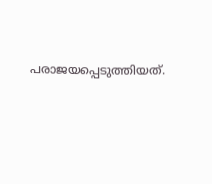പരാജയപ്പെടുത്തിയത്.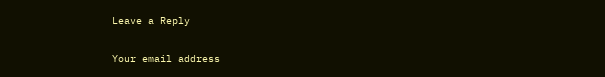Leave a Reply

Your email address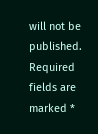will not be published. Required fields are marked *